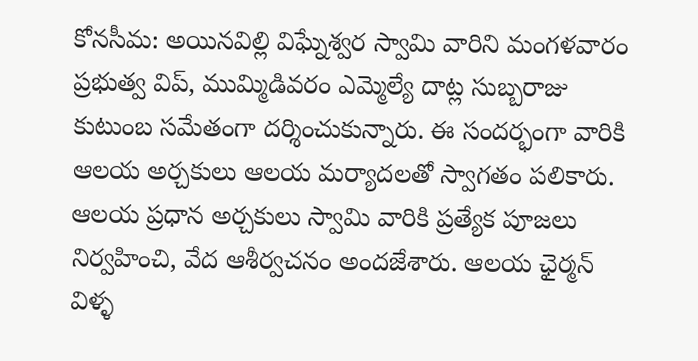కోనసీమ: అయినవిల్లి విఘ్నేశ్వర స్వామి వారిని మంగళవారం ప్రభుత్వ విప్, ముమ్మిడివరం ఎమ్మెల్యే దాట్ల సుబ్బరాజు కుటుంబ సమేతంగా దర్శించుకున్నారు. ఈ సందర్భంగా వారికి ఆలయ అర్చకులు ఆలయ మర్యాదలతో స్వాగతం పలికారు. ఆలయ ప్రధాన అర్చకులు స్వామి వారికి ప్రత్యేక పూజలు నిర్వహించి, వేద ఆశీర్వచనం అందజేశారు. ఆలయ ఛైర్మన్ విళ్ళ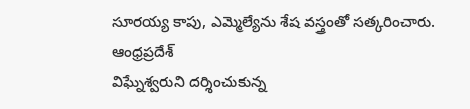సూరయ్య కాపు, ఎమ్మెల్యేను శేష వస్త్రంతో సత్కరించారు.
ఆంధ్రప్రదేశ్
విఘ్నేశ్వరుని దర్శించుకున్న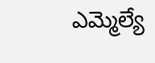ఎమ్మెల్యే